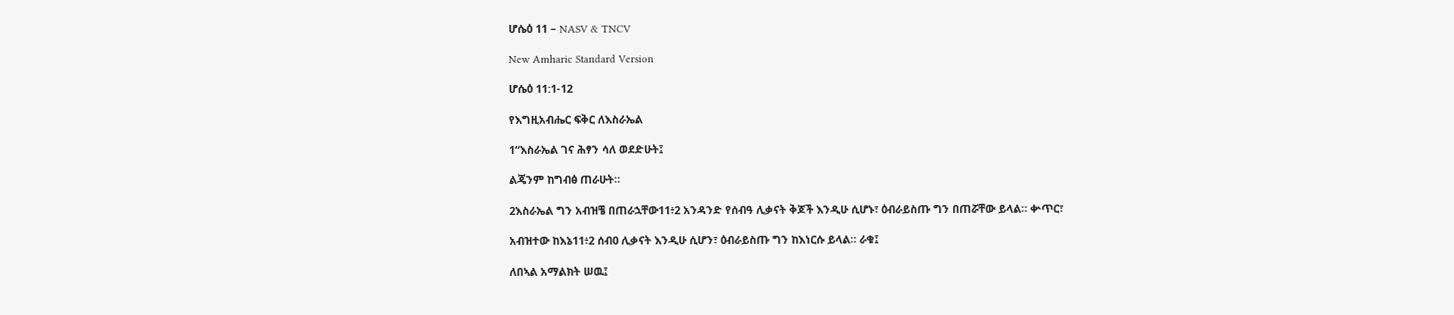ሆሴዕ 11 – NASV & TNCV

New Amharic Standard Version

ሆሴዕ 11:1-12

የእግዚአብሔር ፍቅር ለእስራኤል

1“እስራኤል ገና ሕፃን ሳለ ወደድሁት፤

ልጄንም ከግብፅ ጠራሁት።

2እስራኤል ግን አብዝቼ በጠራኋቸው11፥2 አንዳንድ የሰብዓ ሊቃናት ቅጆች እንዲሁ ሲሆኑ፣ ዕብራይስጡ ግን በጠሯቸው ይላል። ቍጥር፣

አብዝተው ከእኔ11፥2 ሰብዐ ሊቃናት እንዲሁ ሲሆን፣ ዕብራይስጡ ግን ከእነርሱ ይላል። ራቁ፤

ለበኣል አማልክት ሠዉ፤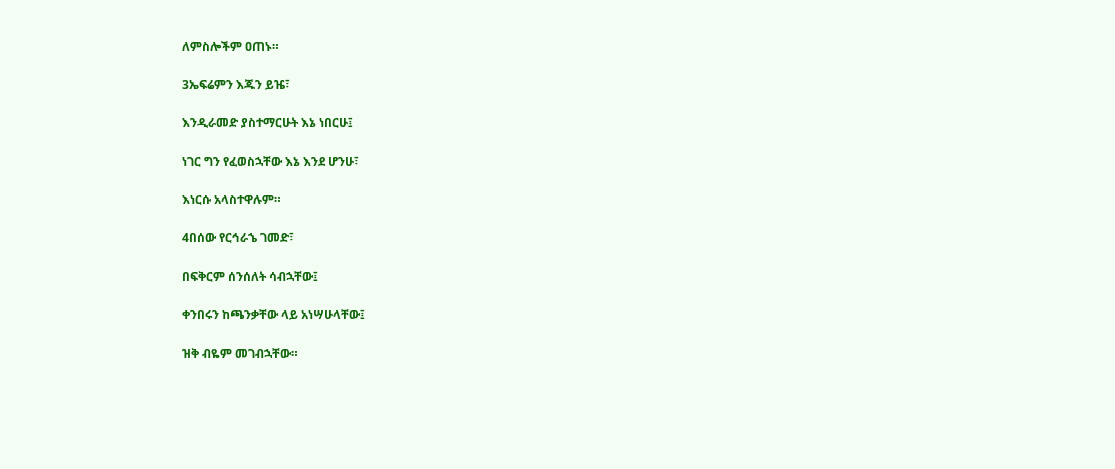ለምስሎችም ዐጠኑ።

3ኤፍሬምን እጁን ይዤ፣

እንዲራመድ ያስተማርሁት እኔ ነበርሁ፤

ነገር ግን የፈወስኋቸው እኔ እንደ ሆንሁ፣

እነርሱ አላስተዋሉም።

4በሰው የርኅራኄ ገመድ፣

በፍቅርም ሰንሰለት ሳብኋቸው፤

ቀንበሩን ከጫንቃቸው ላይ አነሣሁላቸው፤

ዝቅ ብዬም መገብኋቸው።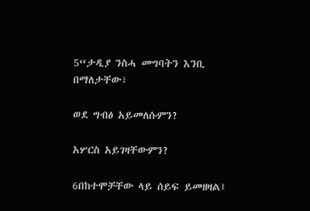5“ታዲያ ንስሓ መግባትን እንቢ በማለታቸው፣

ወደ ግብፅ አይመለሱምን?

አሦርስ አይገዛቸውምን?

6በከተሞቻቸው ላይ ሰይፍ ይመዘዛል፤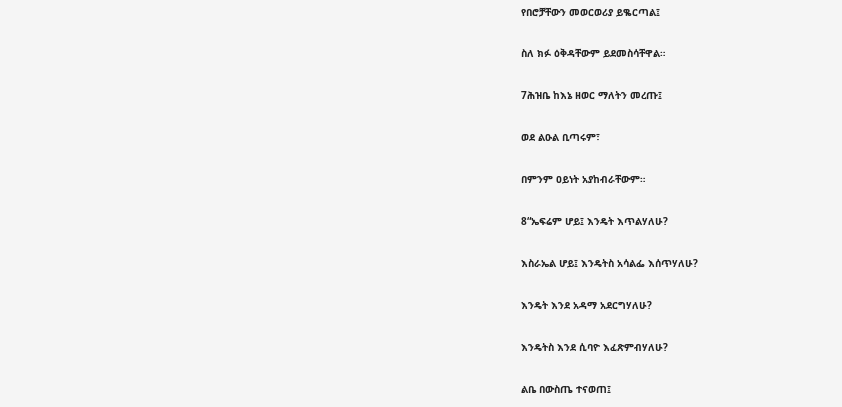የበሮቻቸውን መወርወሪያ ይቈርጣል፤

ስለ ክፉ ዕቅዳቸውም ይደመስሳቸዋል።

7ሕዝቤ ከእኔ ዘወር ማለትን መረጡ፤

ወደ ልዑል ቢጣሩም፣

በምንም ዐይነት አያከብራቸውም።

8“ኤፍሬም ሆይ፤ እንዴት እጥልሃለሁ?

እስራኤል ሆይ፤ እንዴትስ አሳልፌ እሰጥሃለሁ?

እንዴት እንደ አዳማ አደርግሃለሁ?

እንዴትስ እንደ ሲባዮ እፈጽምብሃለሁ?

ልቤ በውስጤ ተናወጠ፤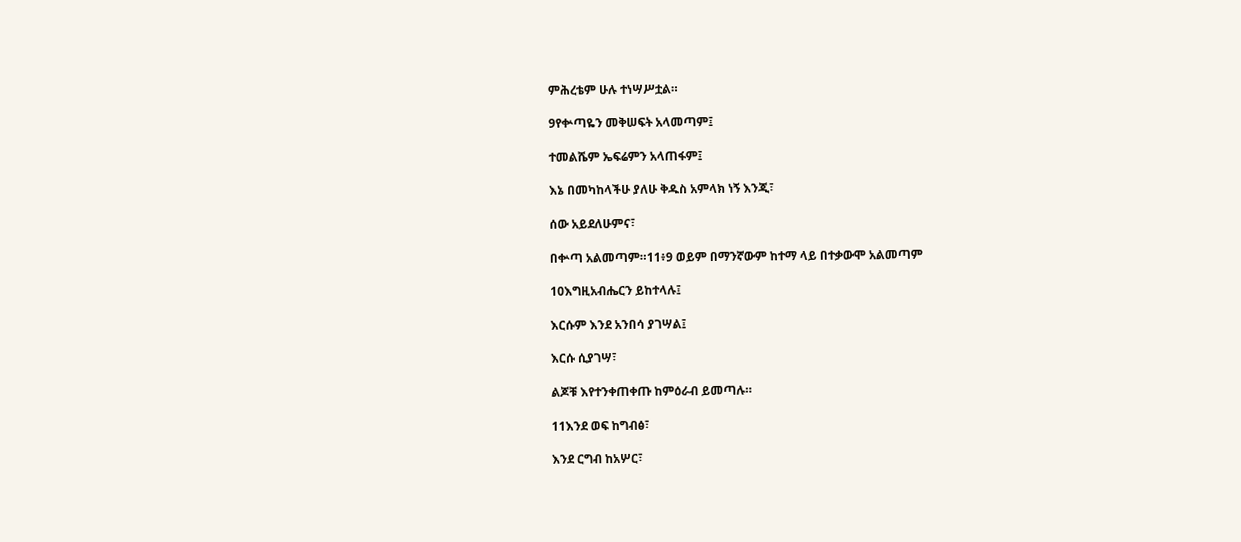ምሕረቴም ሁሉ ተነሣሥቷል።

9የቍጣዬን መቅሠፍት አላመጣም፤

ተመልሼም ኤፍሬምን አላጠፋም፤

እኔ በመካከላችሁ ያለሁ ቅዱስ አምላክ ነኝ እንጂ፣

ሰው አይደለሁምና፣

በቍጣ አልመጣም።11፥9 ወይም በማንኛውም ከተማ ላይ በተቃውሞ አልመጣም

10እግዚአብሔርን ይከተላሉ፤

እርሱም እንደ አንበሳ ያገሣል፤

እርሱ ሲያገሣ፣

ልጆቹ እየተንቀጠቀጡ ከምዕራብ ይመጣሉ።

11እንደ ወፍ ከግብፅ፣

እንደ ርግብ ከአሦር፣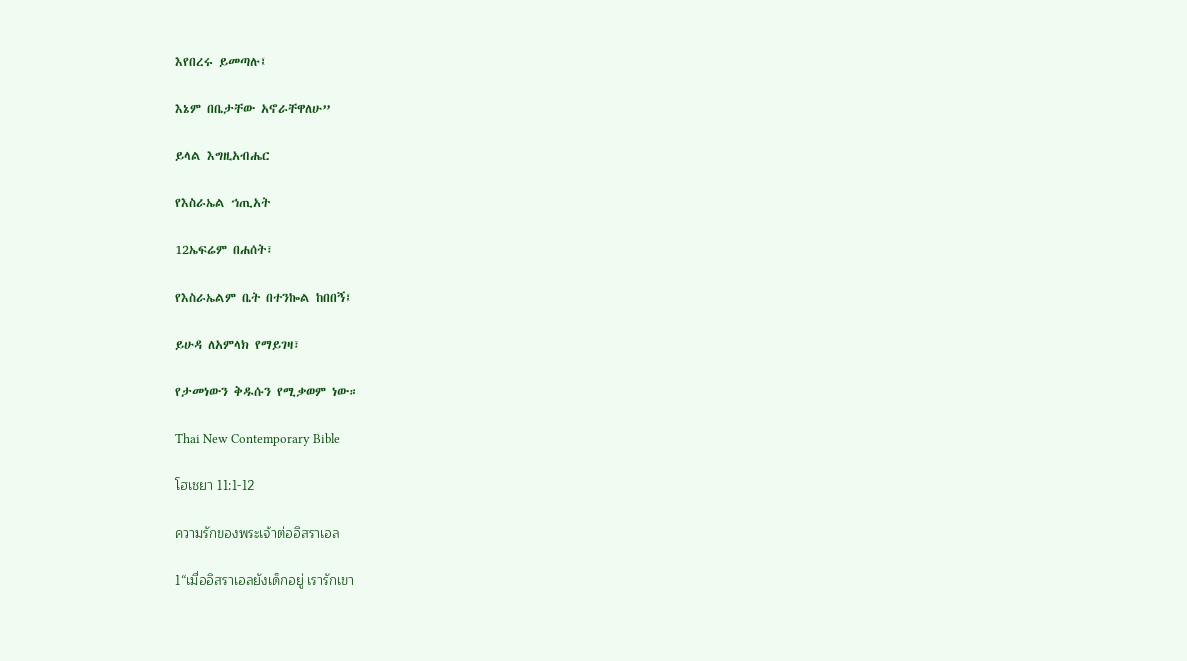እየበረሩ ይመጣሉ፤

እኔም በቤታቸው አኖራቸዋለሁ”

ይላል እግዚአብሔር

የእስራኤል ኀጢአት

12ኤፍሬም በሐሰት፣

የእስራኤልም ቤት በተንኰል ከበበኝ፤

ይሁዳ ለአምላክ የማይገዛ፣

የታመነውን ቅዱሱን የሚቃወም ነው።

Thai New Contemporary Bible

โฮเชยา 11:1-12

ความรักของพระเจ้าต่ออิสราเอล

1“เมื่ออิสราเอลยังเด็กอยู่ เรารักเขา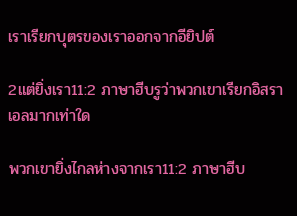เราเรียกบุตรของเราออกจากอียิปต์

2แต่ยิ่งเรา11:2 ภาษาฮีบรูว่าพวกเขาเรียกอิสราเอลมากเท่าใด

พวกเขายิ่งไกลห่างจากเรา11:2 ภาษาฮีบ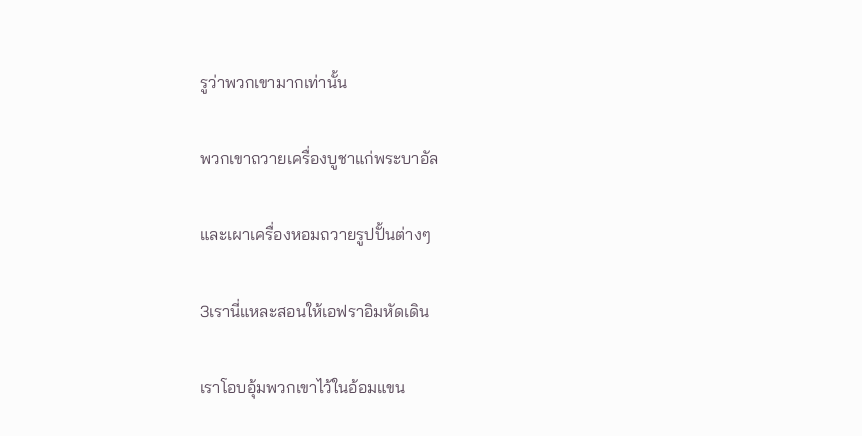รูว่าพวกเขามากเท่านั้น

พวกเขาถวายเครื่องบูชาแก่พระบาอัล

และเผาเครื่องหอมถวายรูปปั้นต่างๆ

3เรานี่แหละสอนให้เอฟราอิมหัดเดิน

เราโอบอุ้มพวกเขาไว้ในอ้อมแขน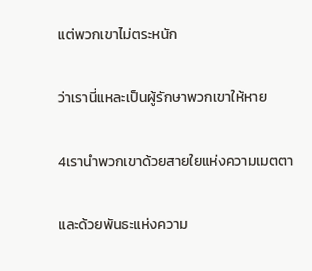แต่พวกเขาไม่ตระหนัก

ว่าเรานี่แหละเป็นผู้รักษาพวกเขาให้หาย

4เรานำพวกเขาด้วยสายใยแห่งความเมตตา

และด้วยพันธะแห่งความ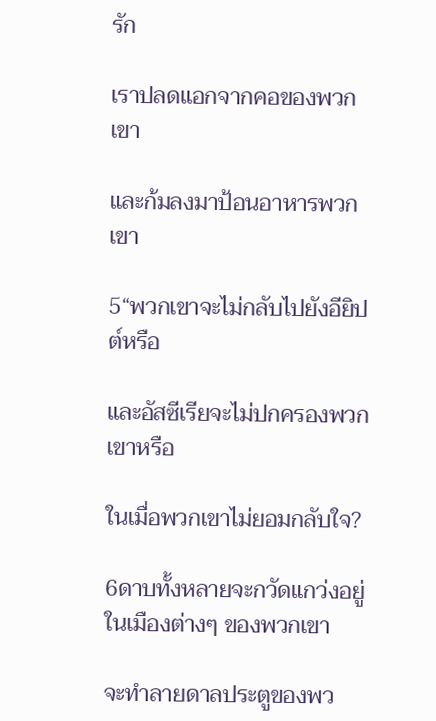รัก

เราปลดแอกจากคอของพวกเขา

และก้มลงมาป้อนอาหารพวกเขา

5“พวกเขาจะไม่กลับไปยังอียิปต์หรือ

และอัสซีเรียจะไม่ปกครองพวกเขาหรือ

ในเมื่อพวกเขาไม่ยอมกลับใจ?

6ดาบทั้งหลายจะกวัดแกว่งอยู่ในเมืองต่างๆ ของพวกเขา

จะทำลายดาลประตูของพว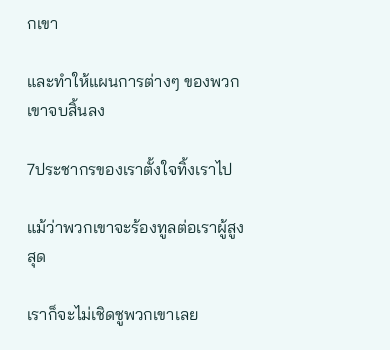กเขา

และทำให้แผนการต่างๆ ของพวกเขาจบสิ้นลง

7ประชากรของเราตั้งใจทิ้งเราไป

แม้ว่าพวกเขาจะร้องทูลต่อเราผู้สูงสุด

เราก็จะไม่เชิดชูพวกเขาเลย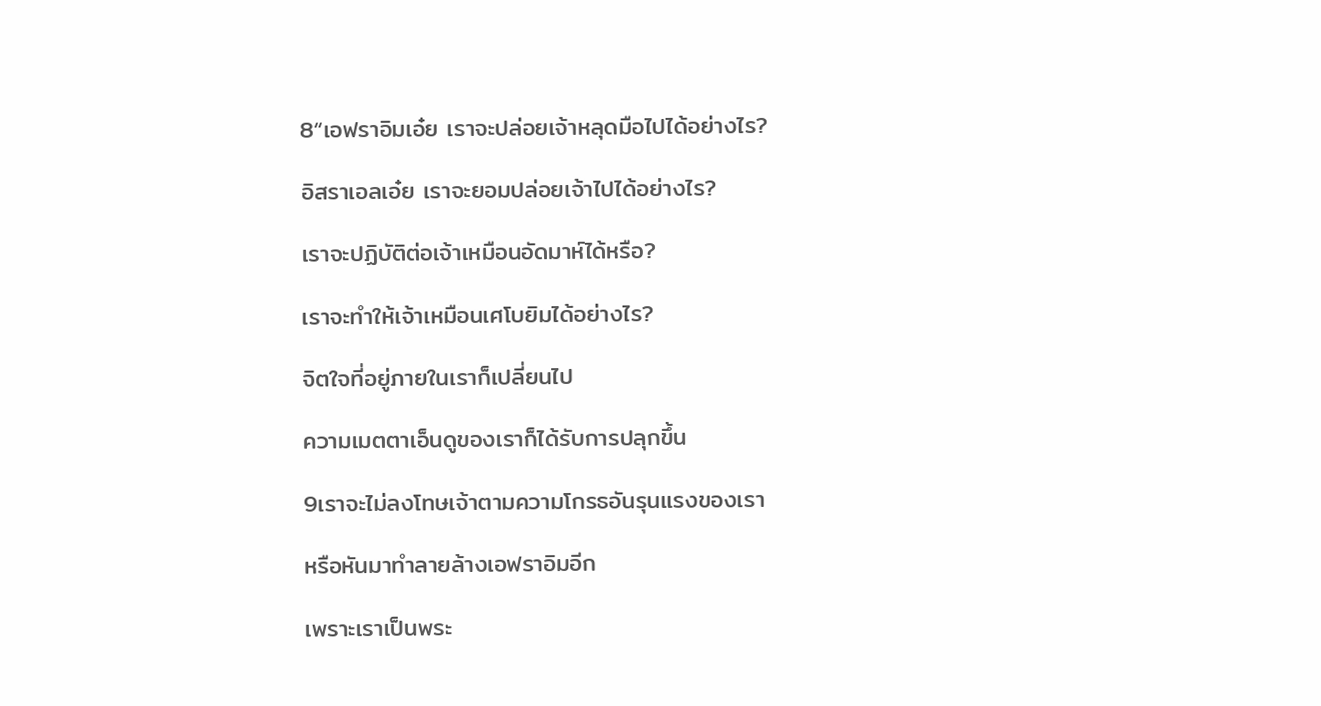8“เอฟราอิมเอ๋ย เราจะปล่อยเจ้าหลุดมือไปได้อย่างไร?

อิสราเอลเอ๋ย เราจะยอมปล่อยเจ้าไปได้อย่างไร?

เราจะปฏิบัติต่อเจ้าเหมือนอัดมาห์ได้หรือ?

เราจะทำให้เจ้าเหมือนเศโบยิมได้อย่างไร?

จิตใจที่อยู่ภายในเราก็เปลี่ยนไป

ความเมตตาเอ็นดูของเราก็ได้รับการปลุกขึ้น

9เราจะไม่ลงโทษเจ้าตามความโกรธอันรุนแรงของเรา

หรือหันมาทำลายล้างเอฟราอิมอีก

เพราะเราเป็นพระ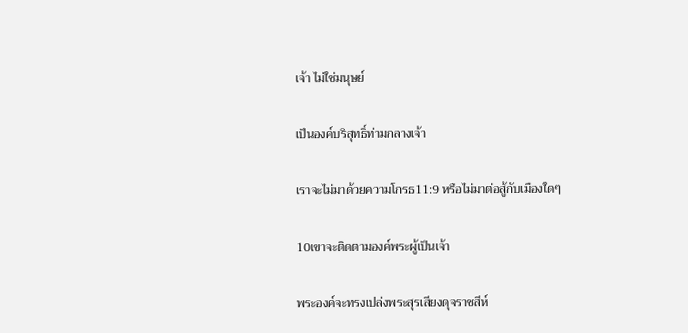เจ้า ไม่ใช่มนุษย์

เป็นองค์บริสุทธิ์ท่ามกลางเจ้า

เราจะไม่มาด้วยความโกรธ11:9 หรือไม่มาต่อสู้กับเมืองใดๆ

10เขาจะติดตามองค์พระผู้เป็นเจ้า

พระองค์จะทรงเปล่งพระสุรเสียงดุจราชสีห์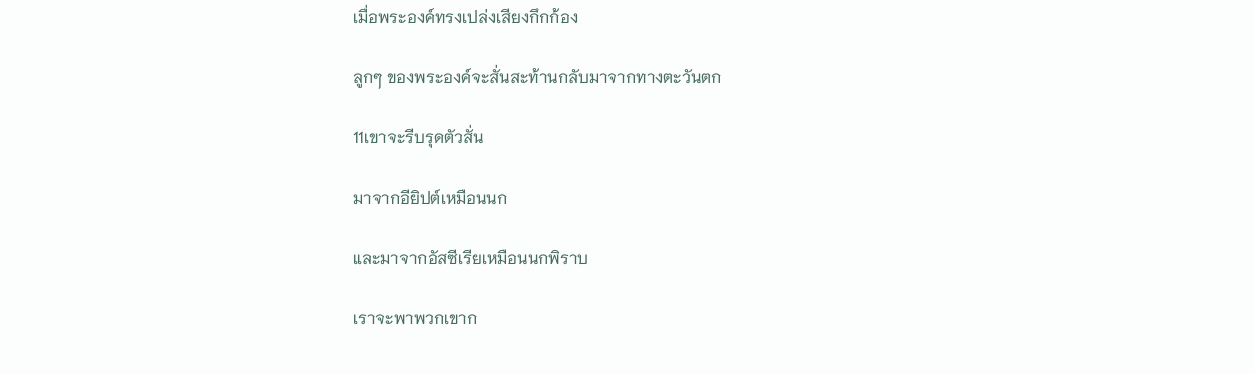เมื่อพระองค์ทรงเปล่งเสียงกึกก้อง

ลูกๆ ของพระองค์จะสั่นสะท้านกลับมาจากทางตะวันตก

11เขาจะรีบรุดตัวสั่น

มาจากอียิปต์เหมือนนก

และมาจากอัสซีเรียเหมือนนกพิราบ

เราจะพาพวกเขาก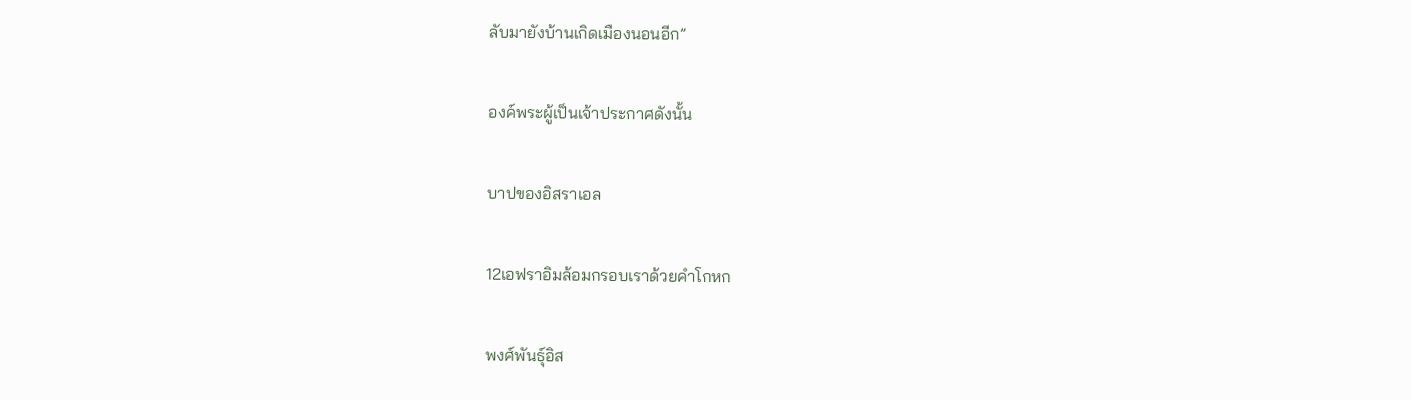ลับมายังบ้านเกิดเมืองนอนอีก”

องค์พระผู้เป็นเจ้าประกาศดังนั้น

บาปของอิสราเอล

12เอฟราอิมล้อมกรอบเราด้วยคำโกหก

พงศ์พันธุ์อิส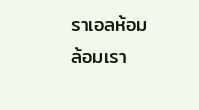ราเอลห้อมล้อมเรา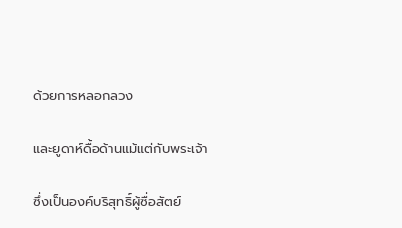ด้วยการหลอกลวง

และยูดาห์ดื้อด้านแม้แต่กับพระเจ้า

ซึ่งเป็นองค์บริสุทธิ์ผู้ซื่อสัตย์